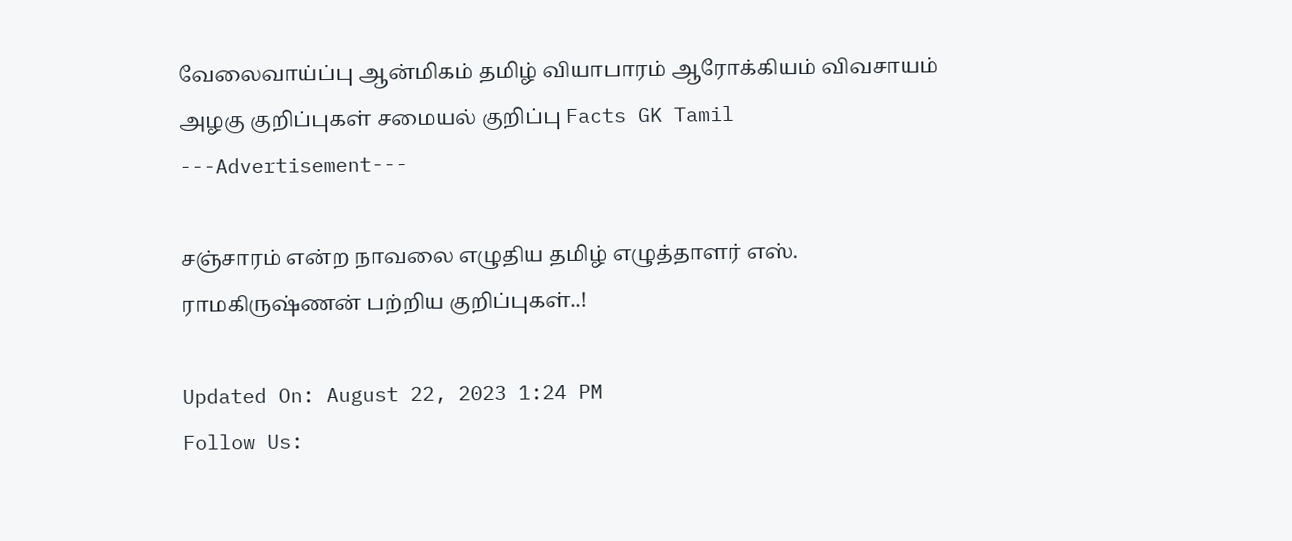வேலைவாய்ப்பு ஆன்மிகம் தமிழ் வியாபாரம் ஆரோக்கியம் விவசாயம் அழகு குறிப்புகள் சமையல் குறிப்பு Facts GK Tamil
---Advertisement---

சஞ்சாரம் என்ற நாவலை எழுதிய தமிழ் எழுத்தாளர் எஸ். ராமகிருஷ்ணன் பற்றிய குறிப்புகள்..!

Updated On: August 22, 2023 1:24 PM
Follow Us: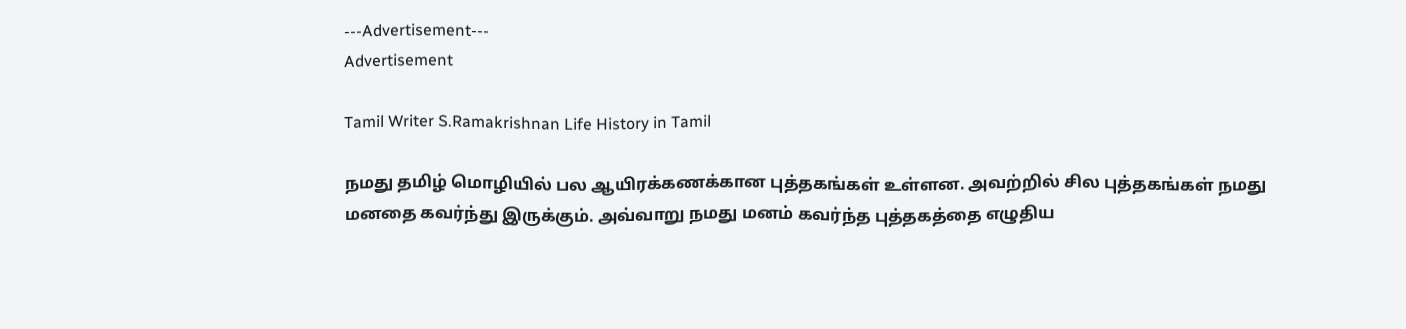---Advertisement---
Advertisement

Tamil Writer S.Ramakrishnan Life History in Tamil

நமது தமிழ் மொழியில் பல ஆயிரக்கணக்கான புத்தகங்கள் உள்ளன. அவற்றில் சில புத்தகங்கள் நமது மனதை கவர்ந்து இருக்கும். அவ்வாறு நமது மனம் கவர்ந்த புத்தகத்தை எழுதிய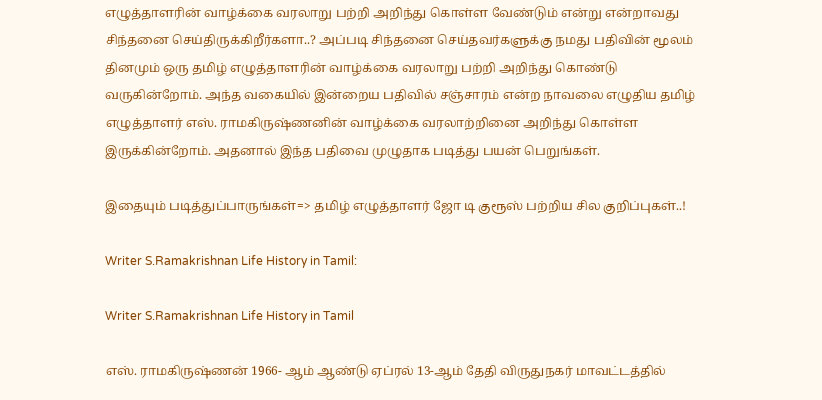எழுத்தாளரின் வாழ்க்கை வரலாறு பற்றி அறிந்து கொள்ள வேண்டும் என்று என்றாவது சிந்தனை செய்திருக்கிறீர்களா..? அப்படி சிந்தனை செய்தவர்களுக்கு நமது பதிவின் மூலம் தினமும் ஒரு தமிழ் எழுத்தாளரின் வாழ்க்கை வரலாறு பற்றி அறிந்து கொண்டு வருகின்றோம். அந்த வகையில் இன்றைய பதிவில் சஞ்சாரம் என்ற நாவலை எழுதிய தமிழ் எழுத்தாளர் எஸ். ராமகிருஷ்ணனின் வாழ்க்கை வரலாற்றினை அறிந்து கொள்ள இருக்கின்றோம். அதனால் இந்த பதிவை முழுதாக படித்து பயன் பெறுங்கள்.

இதையும் படித்துப்பாருங்கள்=> தமிழ் எழுத்தாளர் ஜோ டி குரூஸ் பற்றிய சில குறிப்புகள்..!

Writer S.Ramakrishnan Life History in Tamil:

Writer S.Ramakrishnan Life History in Tamil

எஸ். ராமகிருஷ்ணன் 1966- ஆம் ஆண்டு ஏப்ரல் 13-ஆம் தேதி விருதுநகர் மாவட்டத்தில்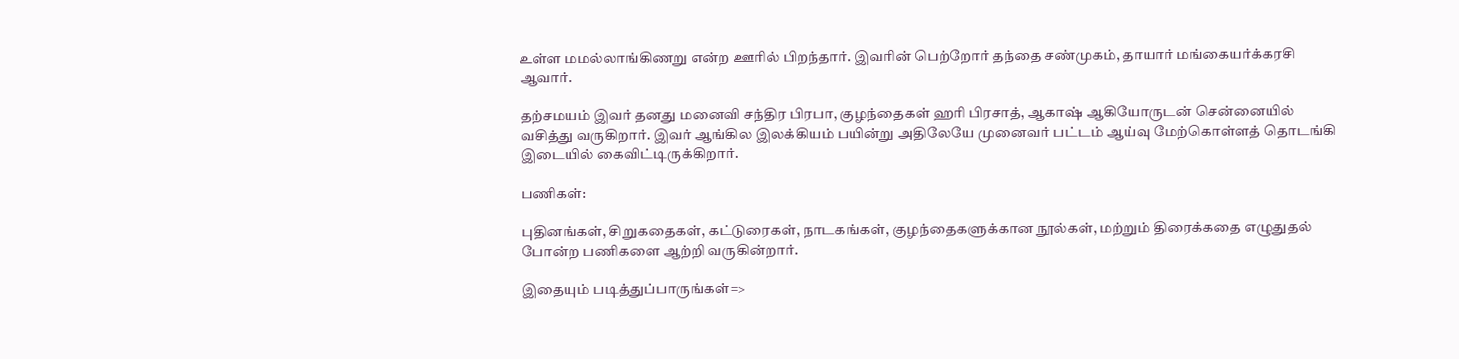உள்ள மமல்லாங்கிணறு என்ற ஊரில் பிறந்தார். இவரின் பெற்றோர் தந்தை சண்முகம், தாயார் மங்கையர்க்கரசி ஆவார்.

தற்சமயம் இவர் தனது மனைவி சந்திர பிரபா, குழந்தைகள் ஹரி பிரசாத், ஆகாஷ் ஆகியோருடன் சென்னையில் வசித்து வருகிறார். இவர் ஆங்கில இலக்கியம் பயின்று அதிலேயே முனைவர் பட்டம் ஆய்வு மேற்கொள்ளத் தொடங்கி இடையில் கைவிட்டிருக்கிறார்.

பணிகள்:

புதினங்கள், சிறுகதைகள், கட்டுரைகள், நாடகங்கள், குழந்தைகளுக்கான நூல்கள், மற்றும் திரைக்கதை எழுதுதல் போன்ற பணிகளை ஆற்றி வருகின்றார்.

இதையும் படித்துப்பாருங்கள்=>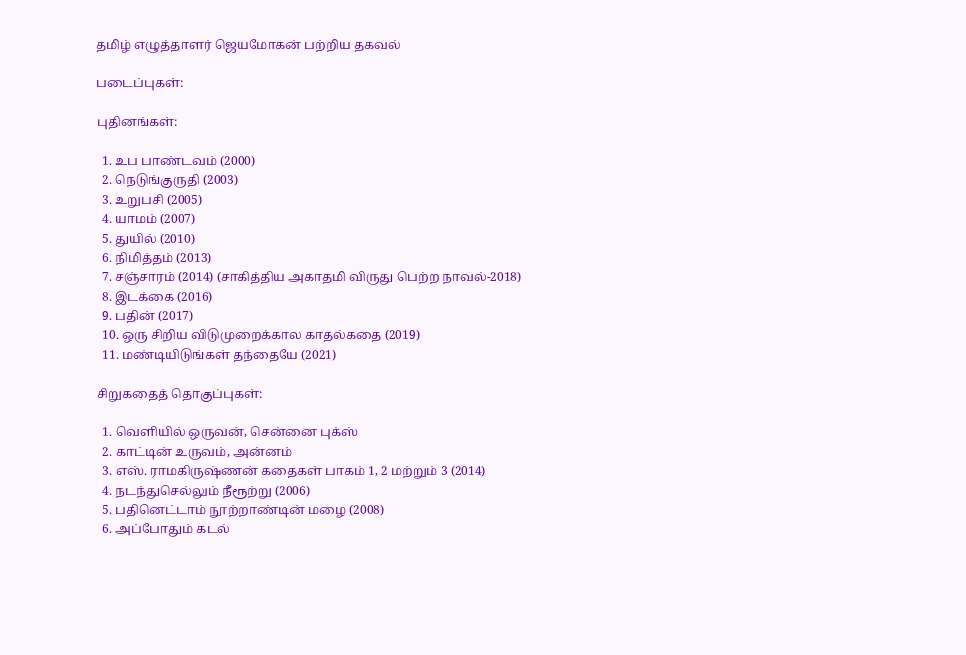தமிழ் எழுத்தாளர் ஜெயமோகன் பற்றிய தகவல்

படைப்புகள்:

புதினங்கள்:

  1. உப பாண்டவம் (2000)
  2. நெடுங்குருதி (2003)
  3. உறுபசி (2005)
  4. யாமம் (2007)
  5. துயில் (2010)
  6. நிமித்தம் (2013)
  7. சஞ்சாரம் (2014) (சாகித்திய அகாதமி விருது பெற்ற நாவல்-2018)
  8. இடக்கை (2016)
  9. பதின் (2017)
  10. ஒரு சிறிய விடுமுறைக்கால காதல்கதை (2019)
  11. மண்டியிடுங்கள் தந்தையே (2021)

சிறுகதைத் தொகுப்புகள்:

  1. வெளியில் ஒருவன், சென்னை புக்ஸ்
  2. காட்டின் உருவம், அன்னம்
  3. எஸ். ராமகிருஷ்ணன் கதைகள் பாகம் 1, 2 மற்றும் 3 (2014)
  4. நடந்துசெல்லும் நீரூற்று (2006)
  5. பதினெட்டாம் நூற்றாண்டின் மழை (2008)
  6. அப்போதும் கடல்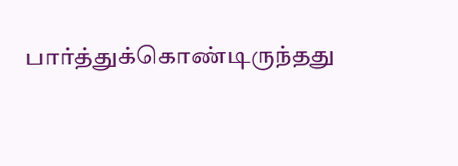பார்த்துக்கொண்டிருந்தது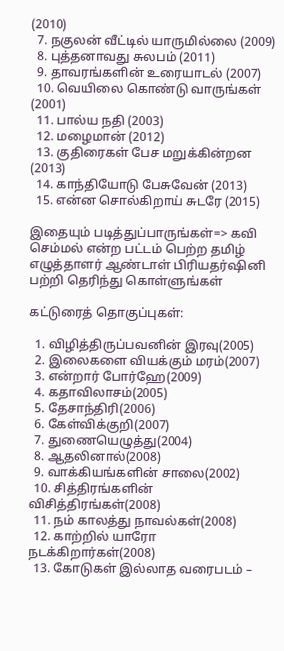(2010)
  7. நகுலன் வீட்டில் யாருமில்லை (2009)
  8. புத்தனாவது சுலபம் (2011)
  9. தாவரங்களின் உரையாடல் (2007)
  10. வெயிலை கொண்டு வாருங்கள் (2001)
  11. பால்ய நதி (2003)
  12. மழைமான் (2012)
  13. குதிரைகள் பேச மறுக்கின்றன (2013)
  14. காந்தியோடு பேசுவேன் (2013)
  15. என்ன சொல்கிறாய் சுடரே (2015)

இதையும் படித்துப்பாருங்கள்=> கவி செம்மல் என்ற பட்டம் பெற்ற தமிழ் எழுத்தாளர் ஆண்டாள் பிரியதர்ஷினி பற்றி தெரிந்து கொள்ளுங்கள்

கட்டுரைத் தொகுப்புகள்:

  1. விழித்திருப்பவனின் இரவு(2005)
  2. இலைகளை வியக்கும் மரம்(2007)
  3. என்றார் போர்ஹே(2009)
  4. கதாவிலாசம்(2005)
  5. தேசாந்திரி(2006)
  6. கேள்விக்குறி(2007)
  7. துணையெழுத்து(2004)
  8. ஆதலினால்(2008)
  9. வாக்கியங்களின் சாலை(2002)
  10. சித்திரங்களின் விசித்திரங்கள்(2008)
  11. நம் காலத்து நாவல்கள்(2008)
  12. காற்றில் யாரோ நடக்கிறார்கள்(2008)
  13. கோடுகள் இல்லாத வரைபடம் –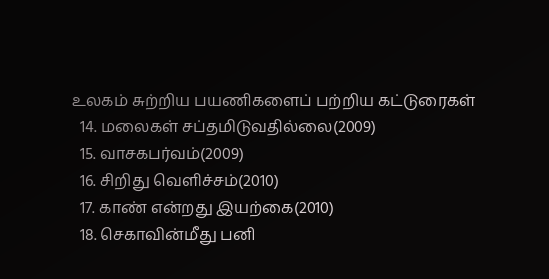உலகம் சுற்றிய பயணிகளைப் பற்றிய கட்டுரைகள்
  14. மலைகள் சப்தமிடுவதில்லை(2009)
  15. வாசகபர்வம்(2009)
  16. சிறிது வெளிச்சம்(2010)
  17. காண் என்றது இயற்கை(2010)
  18. செகாவின்மீது பனி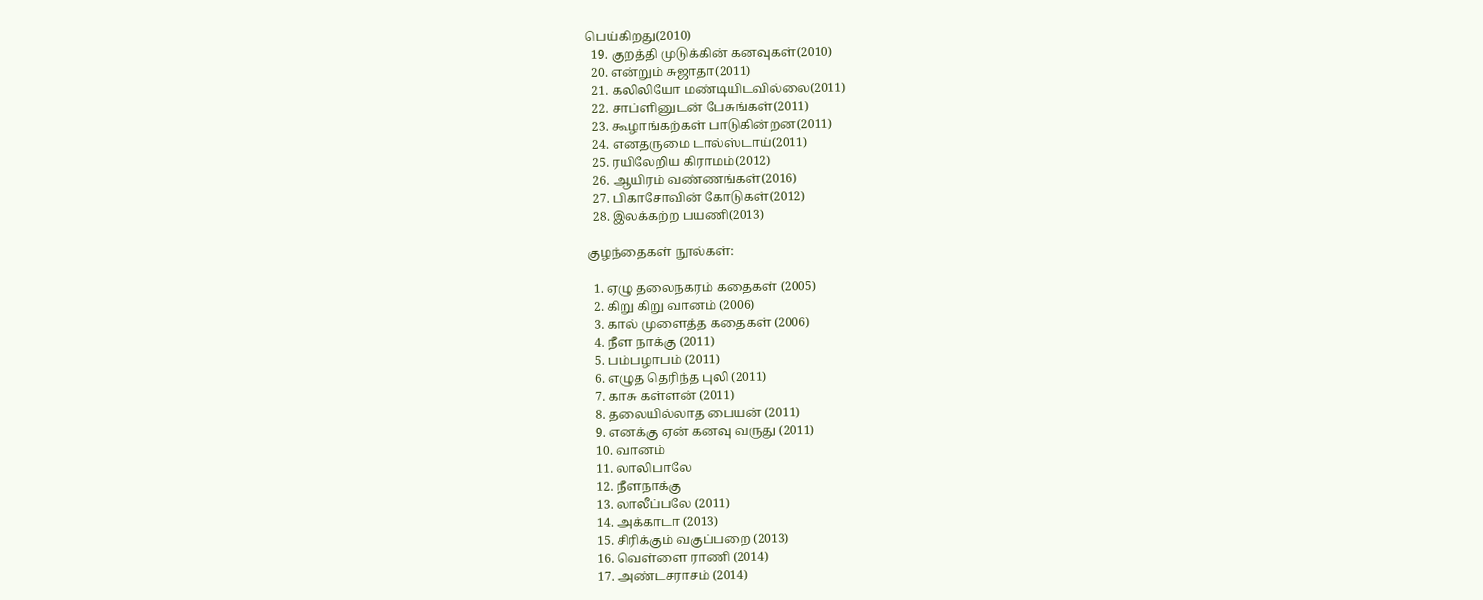பெய்கிறது(2010)
  19. குறத்தி முடுக்கின் கனவுகள்(2010)
  20. என்றும் சுஜாதா(2011)
  21. கலிலியோ மண்டியிடவில்லை(2011)
  22. சாப்ளினுடன் பேசுங்கள்(2011)
  23. கூழாங்கற்கள் பாடுகின்றன(2011)
  24. எனதருமை டால்ஸ்டாய்(2011)
  25. ரயிலேறிய கிராமம்(2012)
  26. ஆயிரம் வண்ணங்கள்(2016)
  27. பிகாசோவின் கோடுகள்(2012)
  28. இலக்கற்ற பயணி(2013)

குழந்தைகள் நூல்கள்:

  1. ஏழு தலைநகரம் கதைகள் (2005)
  2. கிறு கிறு வானம் (2006)
  3. கால் முளைத்த கதைகள் (2006)
  4. நீள நாக்கு (2011)
  5. பம்பழாபம் (2011)
  6. எழுத தெரிந்த புலி (2011)
  7. காசு கள்ளன் (2011)
  8. தலையில்லாத பையன் (2011)
  9. எனக்கு ஏன் கனவு வருது (2011)
  10. வானம்
  11. லாலிபாலே
  12. நீளநாக்கு
  13. லாலீப்பலே (2011)
  14. அக்காடா (2013)
  15. சிரிக்கும் வகுப்பறை (2013)
  16. வெள்ளை ராணி (2014)
  17. அண்டசராசம் (2014)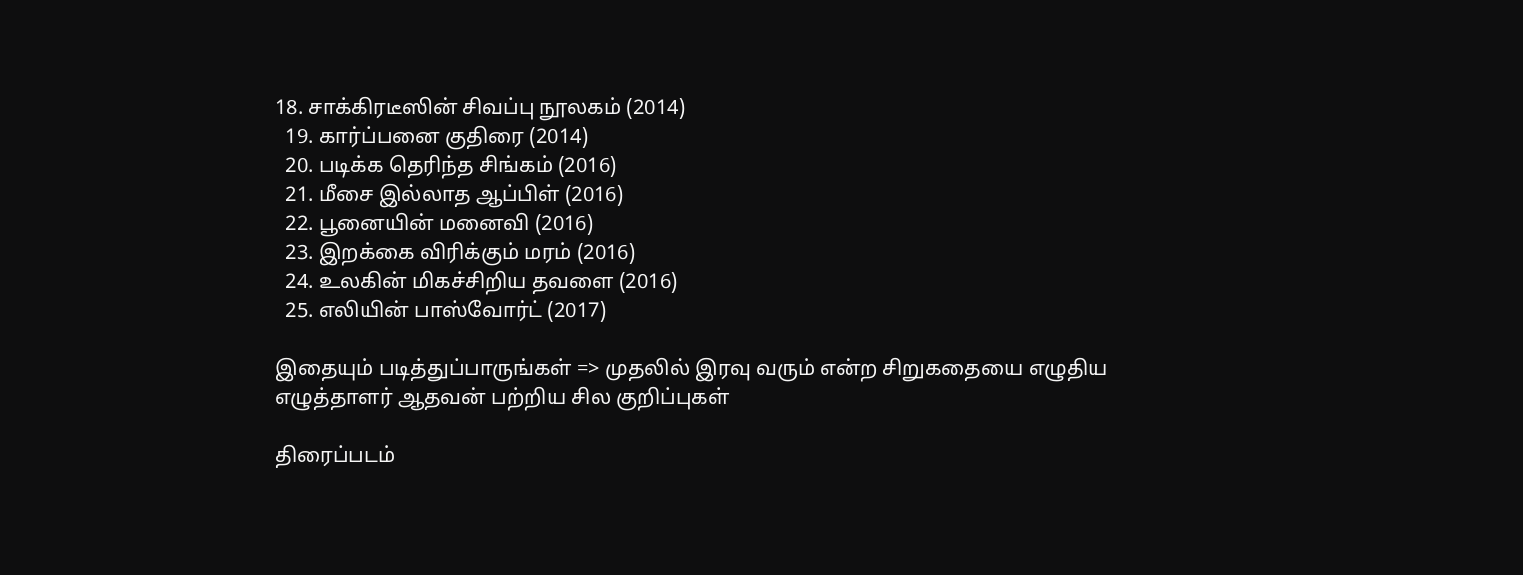18. சாக்கிரடீஸின் சிவப்பு நூலகம் (2014)
  19. கார்ப்பனை குதிரை (2014)
  20. படிக்க தெரிந்த சிங்கம் (2016)
  21. மீசை இல்லாத ஆப்பிள் (2016)
  22. பூனையின் மனைவி (2016)
  23. இறக்கை விரிக்கும் மரம் (2016)
  24. உலகின் மிகச்சிறிய தவளை (2016)
  25. எலியின் பாஸ்வோர்ட் (2017)

இதையும் படித்துப்பாருங்கள் => முதலில் இரவு வரும் என்ற சிறுகதையை எழுதிய எழுத்தாளர் ஆதவன் பற்றிய சில குறிப்புகள்

திரைப்படம்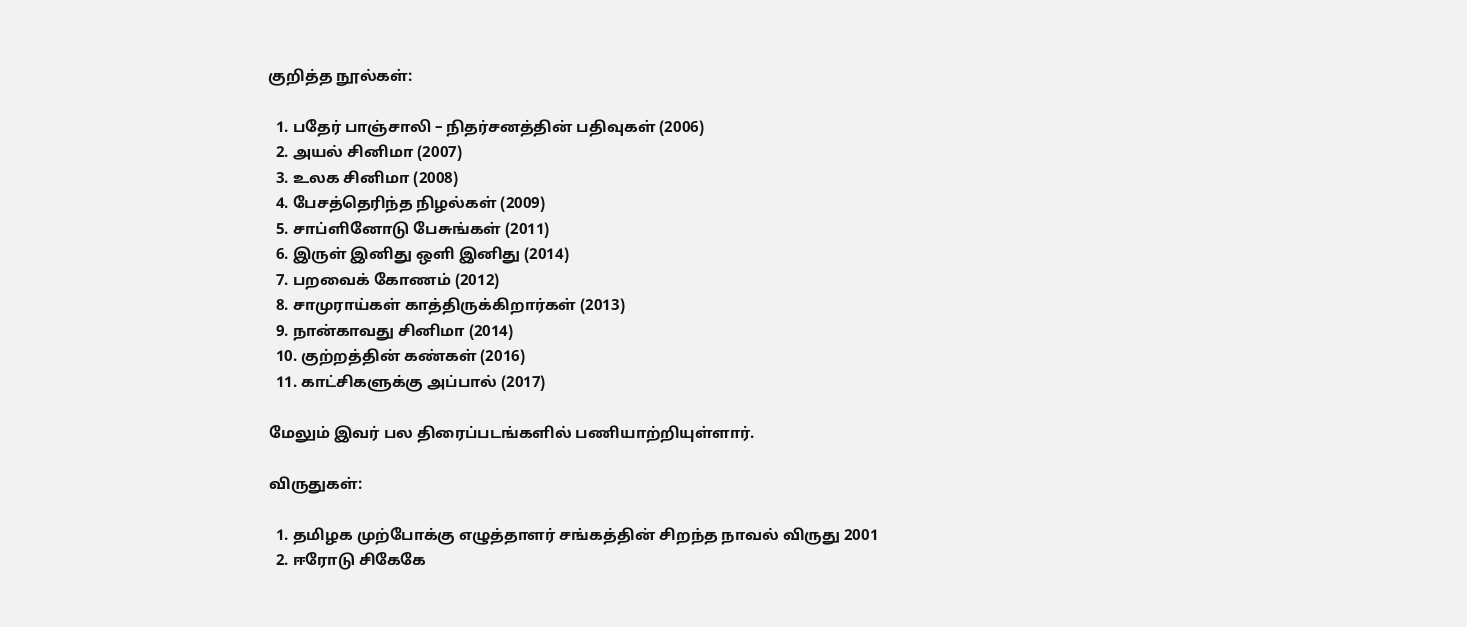குறித்த நூல்கள்:

  1. பதேர் பாஞ்சாலி – நிதர்சனத்தின் பதிவுகள் (2006)
  2. அயல் சினிமா (2007)
  3. உலக சினிமா (2008)
  4. பேசத்தெரிந்த நிழல்கள் (2009)
  5. சாப்ளினோடு பேசுங்கள் (2011)
  6. இருள் இனிது ஒளி இனிது (2014)
  7. பறவைக் கோணம் (2012)
  8. சாமுராய்கள் காத்திருக்கிறார்கள் (2013)
  9. நான்காவது சினிமா (2014)
  10. குற்றத்தின் கண்கள் (2016)
  11. காட்சிகளுக்கு அப்பால் (2017)

மேலும் இவர் பல திரைப்படங்களில் பணியாற்றியுள்ளார்.

விருதுகள்:

  1. தமிழக முற்போக்கு எழுத்தாளர் சங்கத்தின் சிறந்த நாவல் விருது 2001
  2. ஈரோடு சிகேகே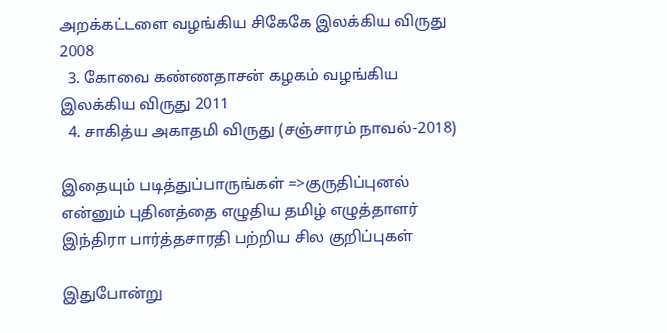அறக்கட்டளை வழங்கிய சிகேகே இலக்கிய விருது 2008
  3. கோவை கண்ணதாசன் கழகம் வழங்கிய இலக்கிய விருது 2011
  4. சாகித்ய அகாதமி விருது (சஞ்சாரம் நாவல்-2018)

இதையும் படித்துப்பாருங்கள் =>குருதிப்புனல் என்னும் புதினத்தை எழுதிய தமிழ் எழுத்தாளர் இந்திரா பார்த்தசாரதி பற்றிய சில குறிப்புகள்

இதுபோன்று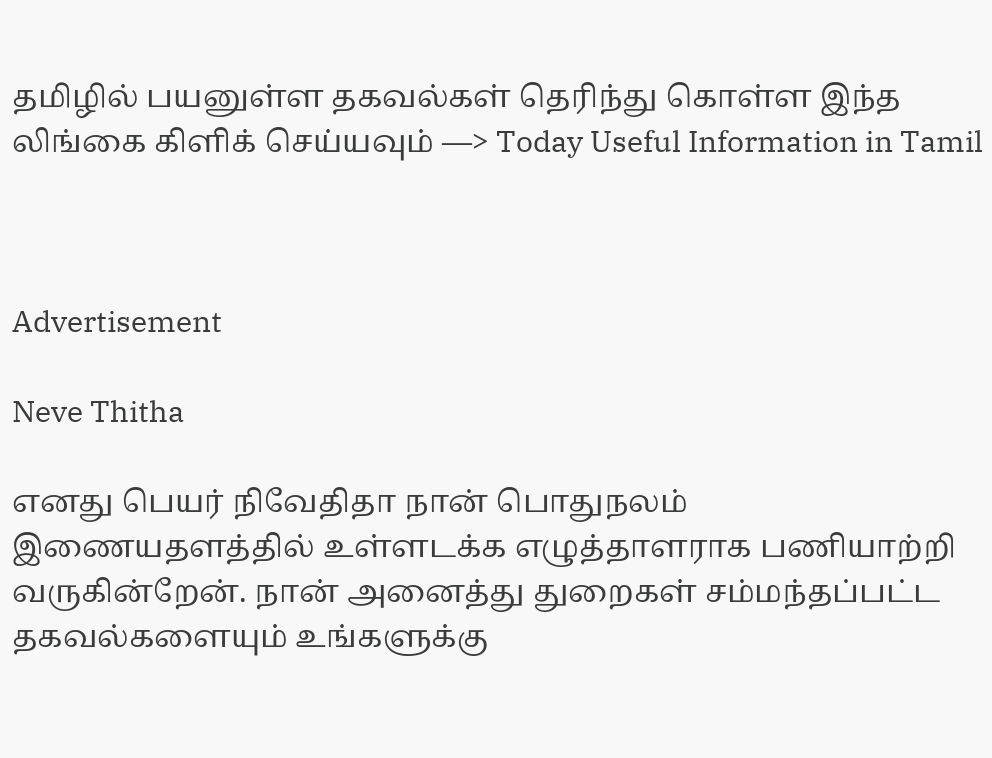தமிழில் பயனுள்ள தகவல்கள் தெரிந்து கொள்ள இந்த லிங்கை கிளிக் செய்யவும் —> Today Useful Information in Tamil



Advertisement

Neve Thitha

எனது பெயர் நிவேதிதா நான் பொதுநலம் இணையதளத்தில் உள்ளடக்க எழுத்தாளராக பணியாற்றி வருகின்றேன். நான் அனைத்து துறைகள் சம்மந்தப்பட்ட தகவல்களையும் உங்களுக்கு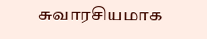சுவாரசியமாக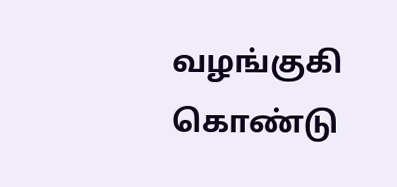வழங்குகி கொண்டு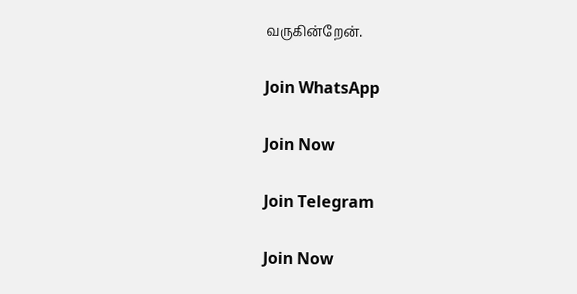வருகின்றேன்.

Join WhatsApp

Join Now

Join Telegram

Join Now